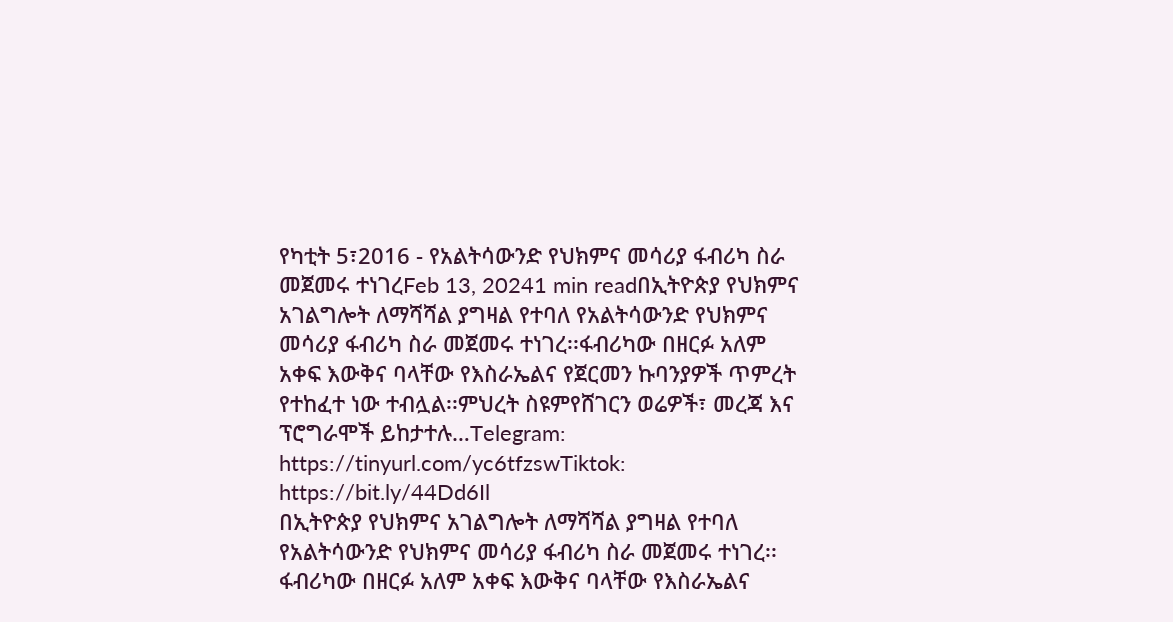የካቲት 5፣2016 - የአልትሳውንድ የህክምና መሳሪያ ፋብሪካ ስራ መጀመሩ ተነገረFeb 13, 20241 min readበኢትዮጵያ የህክምና አገልግሎት ለማሻሻል ያግዛል የተባለ የአልትሳውንድ የህክምና መሳሪያ ፋብሪካ ስራ መጀመሩ ተነገረ፡፡ፋብሪካው በዘርፉ አለም አቀፍ እውቅና ባላቸው የእስራኤልና የጀርመን ኩባንያዎች ጥምረት የተከፈተ ነው ተብሏል፡፡ምህረት ስዩምየሸገርን ወሬዎች፣ መረጃ እና ፕሮግራሞች ይከታተሉ…Telegram: https://tinyurl.com/yc6tfzswTiktok: https://bit.ly/44Dd6Il
በኢትዮጵያ የህክምና አገልግሎት ለማሻሻል ያግዛል የተባለ የአልትሳውንድ የህክምና መሳሪያ ፋብሪካ ስራ መጀመሩ ተነገረ፡፡ፋብሪካው በዘርፉ አለም አቀፍ እውቅና ባላቸው የእስራኤልና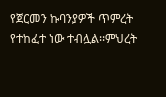የጀርመን ኩባንያዎች ጥምረት የተከፈተ ነው ተብሏል፡፡ምህረት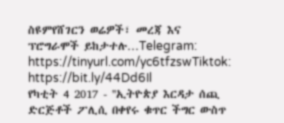ስዩምየሸገርን ወሬዎች፣ መረጃ እና ፕሮግራሞች ይከታተሉ…Telegram: https://tinyurl.com/yc6tfzswTiktok: https://bit.ly/44Dd6Il
የካቲት 4 2017 - ''ኢትዮጵያ እርዳታ ሰጪ ድርጅቶች ፖሊሲ በቀየሩ ቁጥር ችግር ውስጥ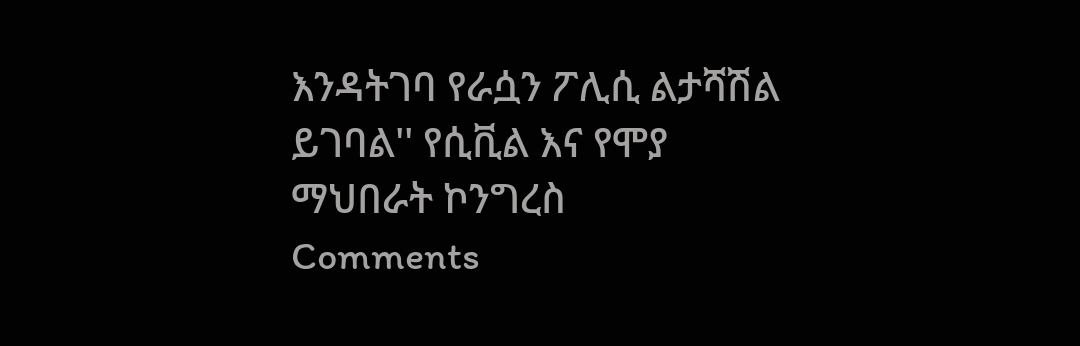እንዳትገባ የራሷን ፖሊሲ ልታሻሽል ይገባል'' የሲቪል እና የሞያ ማህበራት ኮንግረስ
Comments